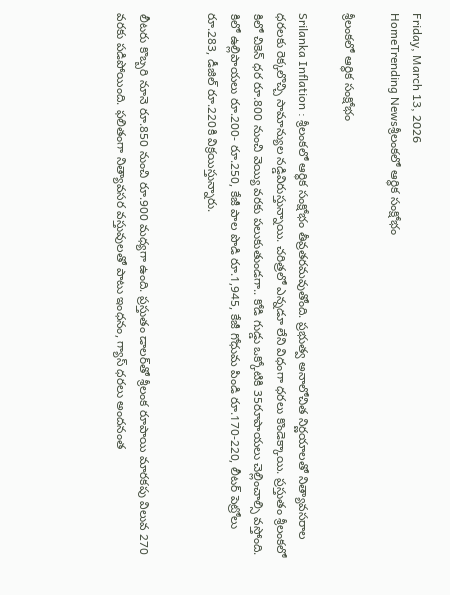Friday, March 13, 2026
HomeTrending Newsశ్రీలంకలో ఆర్థిక సంక్షోభం

శ్రీలంకలో ఆర్థిక సంక్షోభం

Srilanka Inflation : శ్రీలంకలో ఆర్థిక సంక్షోభం తీవ్రతరమవుతోంది. ప్రభుత్వ అనాలోచిత నిర్ణయాలతో నిత్యావసరాల ధరలకు రెక్కలొచ్చి సామాన్యుల నడ్డివిరుస్తున్నాయి. చరిత్రలో ఎన్నడూ లేని విధంగా ధరలు కొండెక్కాయి. ప్రస్తుతం శ్రీలంకలో కిలో చికెన్‌ ధర రూ.800 నుంచి వెయ్యి వరకు పలుకుతుండగా.. కోడి గుడ్డు ఒక్కోటికి 35రూపాయలు చెల్లించాల్సి వస్తోంది. కిలో ఉల్లిపాయలు రూ.200- రూ.250, కేజీ పాల పొడి రూ.1,945, కేజీ గోధుమ పిండి రూ.170-220, లీటర్‌ పెట్రోలు రూ.283, డీజిల్‌ రూ.220కి విక్రయిస్తున్నారు.


లీటరు కొబ్బరి నూనె రూ.850 నుంచి రూ.900 మధ్యగా ఉంది. ప్రస్తుతం డాలర్‌తో శ్రీలంక రూపాయి మారకపు విలువ 270 వరకు పడిపోయింది. ఫలితంగా నిత్యావసర వస్తువులతో పాటు ఇంధనం, గ్యాస్‌ ధరలు అందనంత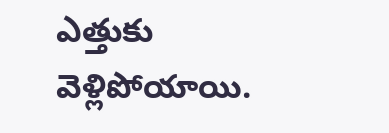ఎత్తుకు వెళ్లిపోయాయి.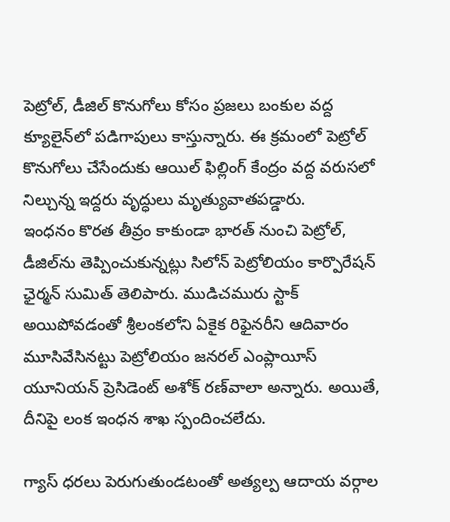పెట్రోల్, డీజిల్ కొనుగోలు కోసం ప్రజలు బంకుల వద్ద క్యూలైన్‌లో పడిగాపులు కాస్తున్నారు. ఈ క్రమంలో పెట్రోల్‌ కొనుగోలు చేసేందుకు ఆయిల్‌ ఫిల్లింగ్‌ కేంద్రం వద్ద వరుసలో నిల్చున్న ఇద్దరు వృద్ధులు మృత్యువాతపడ్డారు.
ఇంధనం కొరత తీవ్రం కాకుండా భారత్‌ నుంచి పెట్రోల్‌, డీజిల్‌ను తెప్పించుకున్నట్లు సిలోన్‌ పెట్రోలియం కార్పొరేషన్‌ ఛైర్మన్‌ సుమిత్‌ తెలిపారు. ముడిచమురు స్టాక్ అయిపోవడంతో శ్రీలంకలోని ఏకైక రిఫైనరీని ఆదివారం మూసివేసినట్టు పెట్రోలియం జనరల్ ఎంప్లాయీస్ యూనియన్ ప్రెసిడెంట్ అశోక్ రణ్‌వాలా అన్నారు. అయితే, దీనిపై లంక ఇంధన శాఖ స్పందించలేదు.

గ్యాస్ ధరలు పెరుగుతుండటంతో అత్యల్ప ఆదాయ వర్గాల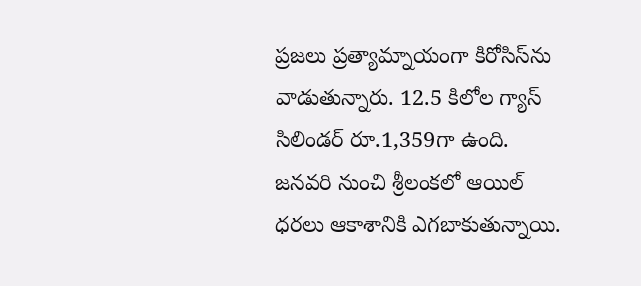ప్రజలు ప్రత్యామ్నాయంగా కిరోసిస్‌ను వాడుతున్నారు. 12.5 కిలోల గ్యాస్ సిలిండర్ రూ.1,359గా ఉంది. జనవరి నుంచి శ్రీలంకలో ఆయిల్ ధరలు ఆకాశానికి ఎగబాకుతున్నాయి.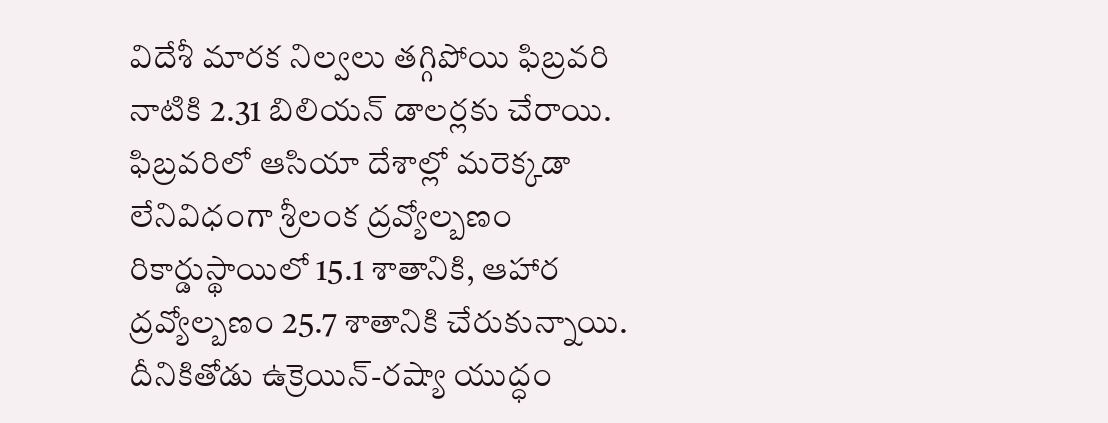విదేశీ మారక నిల్వలు తగ్గిపోయి ఫిబ్రవరి నాటికి 2.31 బిలియన్ డాలర్లకు చేరాయి. ఫిబ్రవరిలో ఆసియా దేశాల్లో మరెక్కడా లేనివిధంగా శ్రీలంక ద్రవ్యోల్బణం రికార్డుస్థాయిలో 15.1 శాతానికి, ఆహార ద్రవ్యోల్బణం 25.7 శాతానికి చేరుకున్నాయి. దీనికితోడు ఉక్రెయిన్-రష్యా యుద్ధం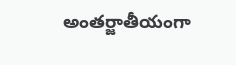అంతర్జాతీయంగా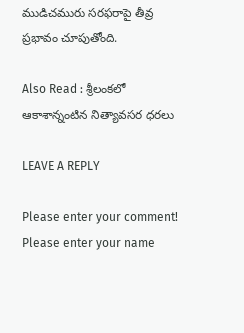ముడిచమురు సరఫరాపై తీవ్ర ప్రభావం చూపుతోంది.

Also Read : శ్రీలంకలో ఆకాశాన్నంటిన నిత్యావసర ధరలు

LEAVE A REPLY

Please enter your comment!
Please enter your name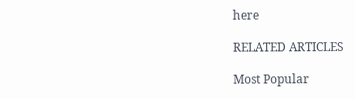here

RELATED ARTICLES

Most Popular